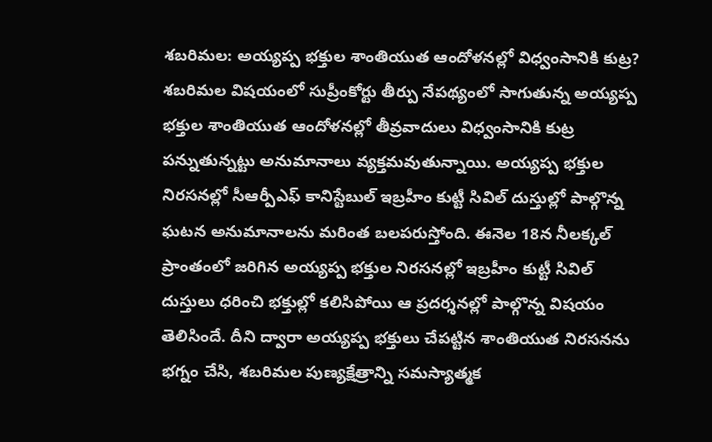శబరిమల: అయ్యప్ప భక్తుల శాంతియుత ఆందోళనల్లో విధ్వంసానికి కుట్ర?
శబరిమల విషయంలో సుప్రీంకోర్టు తీర్పు నేపథ్యంలో సాగుతున్న అయ్యప్ప భక్తుల శాంతియుత ఆందోళనల్లో తీవ్రవాదులు విధ్వంసానికి కుట్ర పన్నుతున్నట్టు అనుమానాలు వ్యక్తమవుతున్నాయి. అయ్యప్ప భక్తుల నిరసనల్లో సీఆర్పీఎఫ్ కానిస్టేబుల్ ఇబ్రహీం కుట్టీ సివిల్ దుస్తుల్లో పాల్గొన్న ఘటన అనుమానాలను మరింత బలపరుస్తోంది. ఈనెల 18న నీలక్కల్ ప్రాంతంలో జరిగిన అయ్యప్ప భక్తుల నిరసనల్లో ఇబ్రహీం కుట్టీ సివిల్ దుస్తులు ధరించి భక్తుల్లో కలిసిపోయి ఆ ప్రదర్శనల్లో పాల్గొన్న విషయం తెలిసిందే. దీని ద్వారా అయ్యప్ప భక్తులు చేపట్టిన శాంతియుత నిరసనను భగ్నం చేసి, శబరిమల పుణ్యక్షేత్రాన్ని సమస్యాత్మక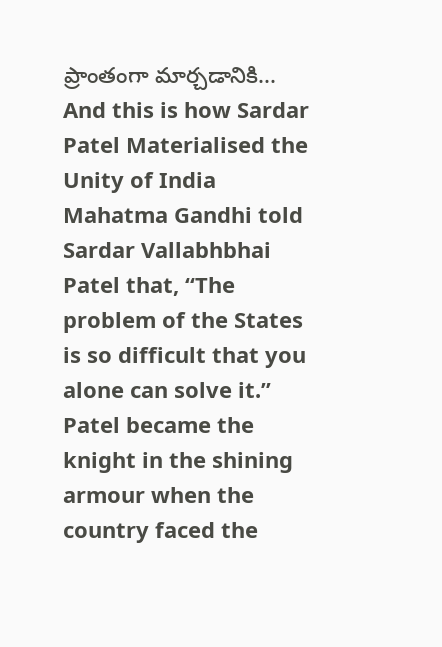ప్రాంతంగా మార్చడానికి...
And this is how Sardar Patel Materialised the Unity of India
Mahatma Gandhi told Sardar Vallabhbhai Patel that, “The problem of the States is so difficult that you alone can solve it.” Patel became the knight in the shining armour when the country faced the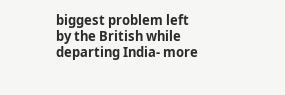biggest problem left by the British while departing India- more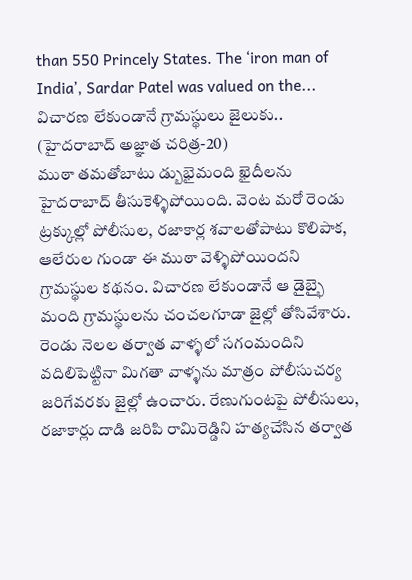than 550 Princely States. The ‘iron man of India’, Sardar Patel was valued on the...
విచారణ లేకుండానే గ్రామస్థులు జైలుకు.. (హైదరాబాద్ అజ్ఞాత చరిత్ర-20)
ముఠా తమతోబాటు డ్బుభైమంది ఖైదీలను హైదరాబాద్ తీసుకెళ్ళిపోయింది. వెంట మరో రెండు ట్రక్కుల్లో పోలీసుల, రజాకార్ల శవాలతోపాటు కొలిపాక, ఆలేరుల గుండా ఈ ముఠా వెళ్ళిపోయిందని గ్రామస్థుల కథనం. విచారణ లేకుండానే ఆ డైబ్భై మంది గ్రామస్థులను చంచలగూడా జైల్లో తోసివేశారు. రెండు నెలల తర్వాత వాళ్ళలో సగంమందిని వదిలిపెట్టినా మిగతా వాళ్ళను మాత్రం పోలీసుచర్య జరిగేవరకు జైల్లో ఉంచారు. రేణుగుంటపై పోలీసులు, రజాకార్లు దాడి జరిపి రామిరెడ్డిని హత్యచేసిన తర్వాత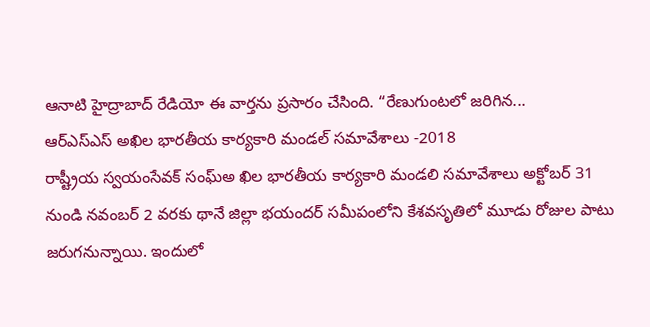ఆనాటి హైద్రాబాద్ రేడియో ఈ వార్తను ప్రసారం చేసింది. “రేణుగుంటలో జరిగిన...
ఆర్ఎస్ఎస్ అఖిల భారతీయ కార్యకారి మండల్ సమావేశాలు -2018
రాష్ట్రీయ స్వయంసేవక్ సంఘ్అ ఖిల భారతీయ కార్యకారి మండలి సమావేశాలు అక్టోబర్ 31 నుండి నవంబర్ 2 వరకు థానే జిల్లా భయందర్ సమీపంలోని కేశవసృతిలో మూడు రోజుల పాటు జరుగనున్నాయి. ఇందులో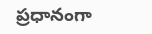ప్రధానంగా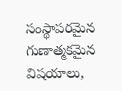సంస్థాపరమైన గుణాత్మకమైన విషయాలు,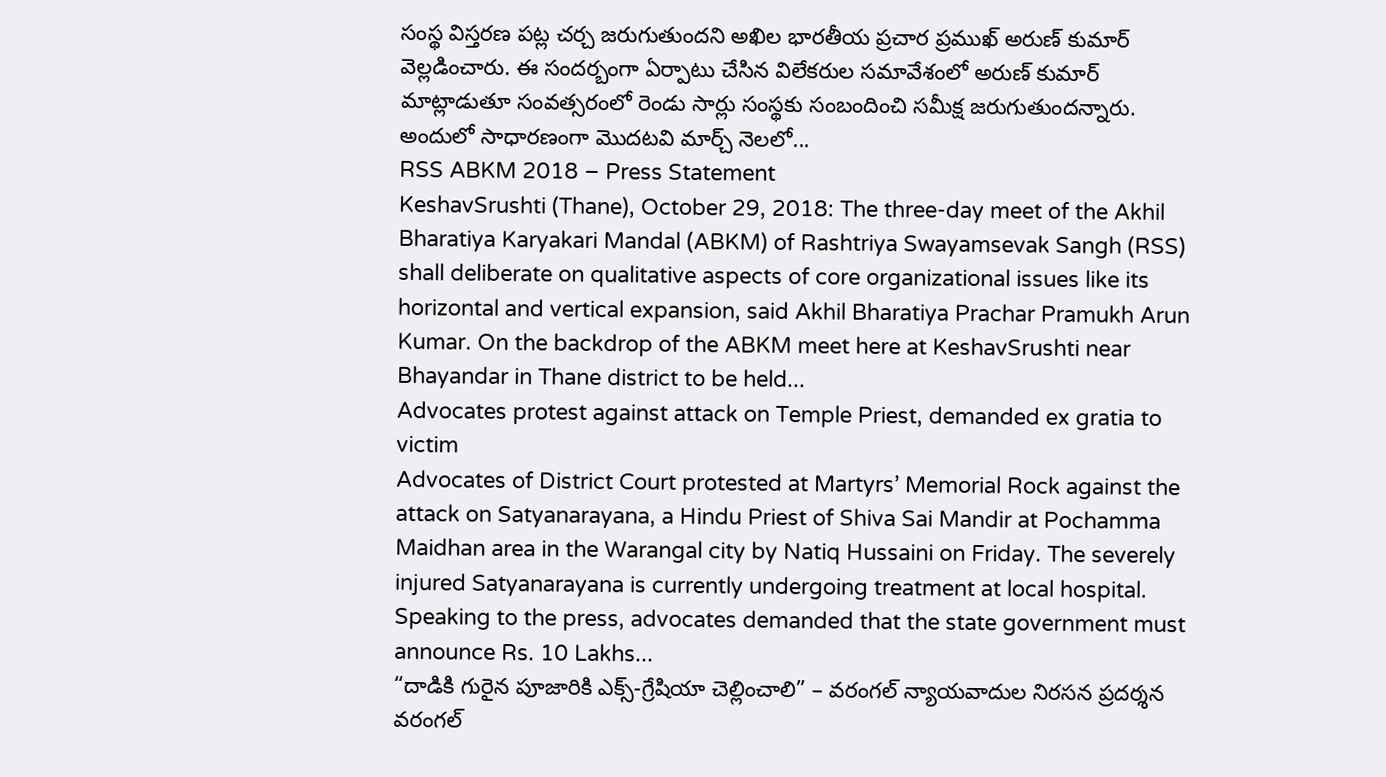సంస్థ విస్తరణ పట్ల చర్చ జరుగుతుందని అఖిల భారతీయ ప్రచార ప్రముఖ్ అరుణ్ కుమార్ వెల్లడించారు. ఈ సందర్బంగా ఏర్పాటు చేసిన విలేకరుల సమావేశంలో అరుణ్ కుమార్ మాట్లాడుతూ సంవత్సరంలో రెండు సార్లు సంస్థకు సంబందించి సమీక్ష జరుగుతుందన్నారు. అందులో సాధారణంగా మొదటవి మార్చ్ నెలలో...
RSS ABKM 2018 – Press Statement
KeshavSrushti (Thane), October 29, 2018: The three-day meet of the Akhil Bharatiya Karyakari Mandal (ABKM) of Rashtriya Swayamsevak Sangh (RSS) shall deliberate on qualitative aspects of core organizational issues like its horizontal and vertical expansion, said Akhil Bharatiya Prachar Pramukh Arun Kumar. On the backdrop of the ABKM meet here at KeshavSrushti near Bhayandar in Thane district to be held...
Advocates protest against attack on Temple Priest, demanded ex gratia to victim
Advocates of District Court protested at Martyrs’ Memorial Rock against the attack on Satyanarayana, a Hindu Priest of Shiva Sai Mandir at Pochamma Maidhan area in the Warangal city by Natiq Hussaini on Friday. The severely injured Satyanarayana is currently undergoing treatment at local hospital. Speaking to the press, advocates demanded that the state government must announce Rs. 10 Lakhs...
“దాడికి గురైన పూజారికి ఎక్స్-గ్రేషియా చెల్లించాలి” – వరంగల్ న్యాయవాదుల నిరసన ప్రదర్శన
వరంగల్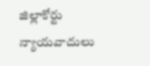జిల్లాకోర్టు న్యాయవాదులు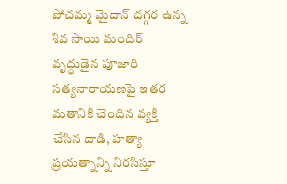పోచమ్మ మైదాన్ దగ్గర ఉన్న శివ సాయి మందిర్ వృద్ధుడైన పూజారి సత్యనారాయణపై ఇతర మతానికి చెందిన వ్యక్తి చేసిన దాడి, హత్యా ప్రయత్నాన్ని నిరసిస్తూ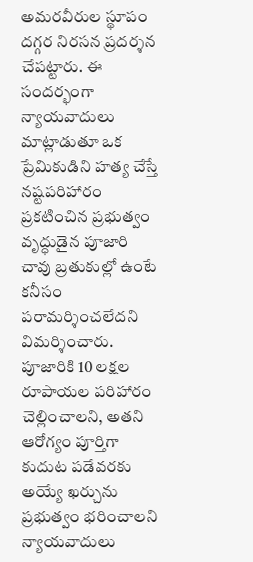అమరవీరుల స్థూపం దగ్గర నిరసన ప్రదర్శన చేపట్టారు. ఈ సందర్భంగా న్యాయవాదులు మాట్లాడుతూ ఒక ప్రేమికుడిని హత్య చేస్తే నష్టపరిహారం ప్రకటించిన ప్రభుత్వం వృద్ధుడైన పూజారి చావు బ్రతుకుల్లో ఉంటే కనీసం పరామర్శించలేదని విమర్శించారు. పూజారికి 10 లక్షల రూపాయల పరిహారం చెల్లించాలని, అతని ఆరోగ్యం పూర్తిగా కుదుట పడేవరకు అయ్యే ఖర్చును ప్రభుత్వం భరించాలని న్యాయవాదులు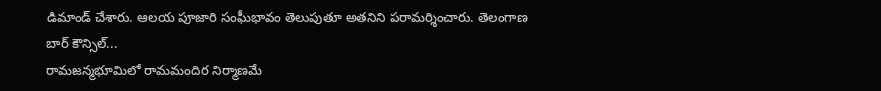డిమాండ్ చేశారు. ఆలయ పూజారి సంఘీభావం తెలుపుతూ అతనిని పరామర్శించారు. తెలంగాణ బార్ కౌన్సిల్...
రామజన్మభూమిలో రామమందిర నిర్మాణమే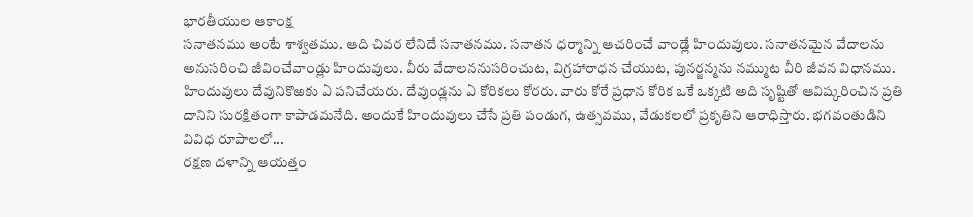భారతీయుల ఆకాంక్ష
సనాతనము అంటే శాశ్వతము. ఆది చివర లేనిదే సనాతనము. సనాతన ధర్మాన్ని ఆచరించే వాండ్లే హిందువులు. సనాతనమైన వేదాలను అనుసరించి జీవించేవాండ్లు హిందువులు. వీరు వేదాలననుసరించుట, విగ్రహారాధన చేయుట, పునర్జన్మను నమ్ముట వీరి జీవన విధానము. హిందువులు దేవునికొఱకు ఏ పనిచేయరు. దేవుండ్లను ఏ కోరికలు కోరరు. వారు కోరే ప్రధాన కోరిక ఒకే ఒక్కటి అది సృష్టితో ఆవిష్కరించిన ప్రతి దానిని సురక్షితంగా కాపాడమనేది. అందుకే హిందువులు చేసే ప్రతి పండుగ, ఉత్సవము, వేడుకలలో ప్రకృతిని ఆరాధిస్తారు. భగవంతుడిని వివిధ రూపాలలో...
రక్షణ దళాన్ని ఆయత్తం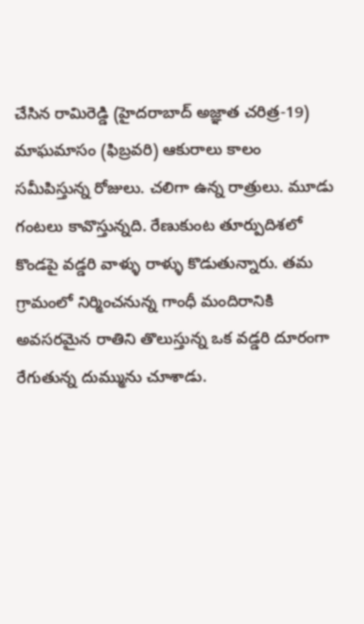చేసిన రామిరెడ్డి (హైదరాబాద్ అజ్ఞాత చరిత్ర-19)
మాఘమాసం (ఫిబ్రవరి) ఆకురాలు కాలం సమీపిస్తున్న రోజులు. చలిగా ఉన్న రాత్రులు. మూడు గంటలు కావొస్తున్నది. రేణుకుంట తూర్పుదిశలో కొండపై వడ్డరి వాళ్ళు రాళ్ళు కొడుతున్నారు. తమ గ్రామంలో నిర్మించనున్న గాంధీ మందిరానికి అవసరమైన రాతిని తొలుస్తున్న ఒక వడ్డరి దూరంగా రేగుతున్న దుమ్మును చూశాడు.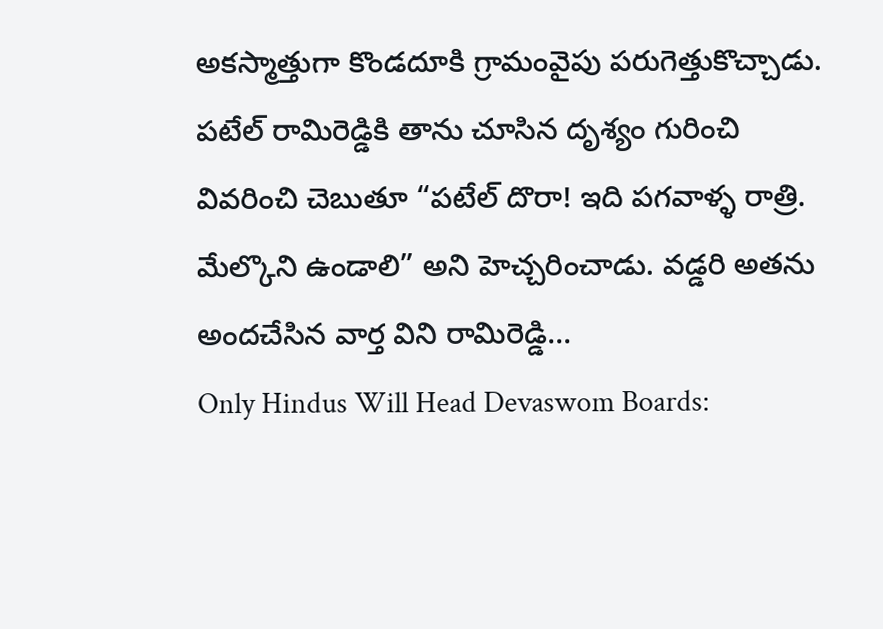అకస్మాత్తుగా కొండదూకి గ్రామంవైపు పరుగెత్తుకొచ్చాడు. పటేల్ రామిరెడ్డికి తాను చూసిన దృశ్యం గురించి వివరించి చెబుతూ “పటేల్ దొరా! ఇది పగవాళ్ళ రాత్రి. మేల్కొని ఉండాలి” అని హెచ్చరించాడు. వడ్డరి అతను అందచేసిన వార్త విని రామిరెడ్డి...
Only Hindus Will Head Devaswom Boards: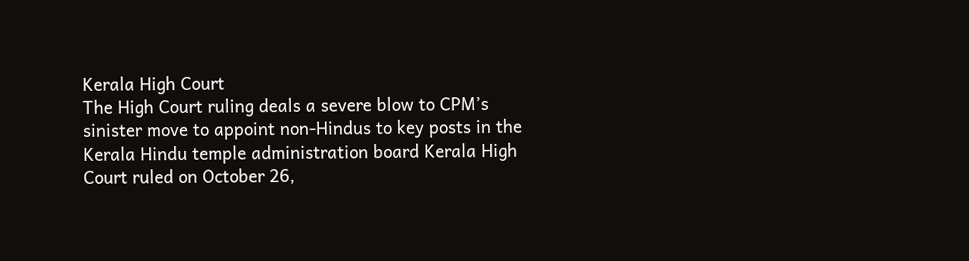Kerala High Court
The High Court ruling deals a severe blow to CPM’s sinister move to appoint non-Hindus to key posts in the Kerala Hindu temple administration board Kerala High Court ruled on October 26,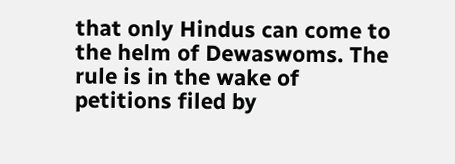that only Hindus can come to the helm of Dewaswoms. The rule is in the wake of petitions filed by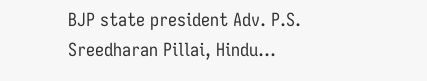BJP state president Adv. P.S. Sreedharan Pillai, Hindu...